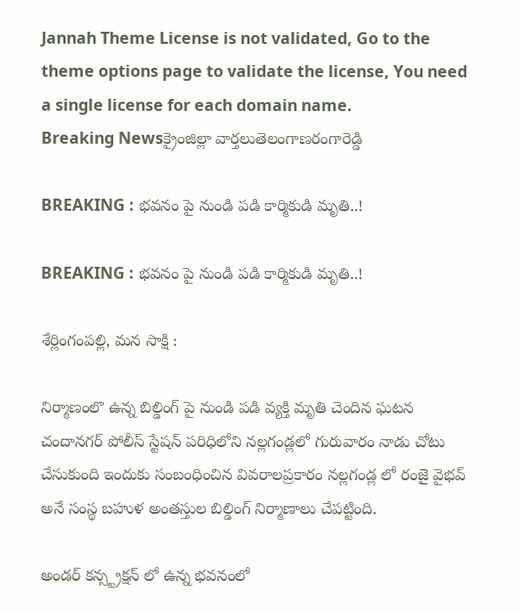Jannah Theme License is not validated, Go to the theme options page to validate the license, You need a single license for each domain name.
Breaking Newsక్రైంజిల్లా వార్తలుతెలంగాణరంగారెడ్డి

BREAKING : భవనం పై నుండి పడి కార్మికుడి మృతి..!

BREAKING : భవనం పై నుండి పడి కార్మికుడి మృతి..!

శేర్లింగంపల్లి, మన సాక్షి :

నిర్మాణంలొ ఉన్న బిల్డింగ్ పై నుండి పడి వ్యక్తి మృతి చెందిన ఘటన చందానగర్ పోలీస్ స్టేషన్ పరిధిలోని నల్లగండ్లలో గురువారం నాడు చోటు చేసుకుంది ఇందుకు సంబంధించిన వివరాలప్రకారం నల్లగండ్ల లో రంజై వైభవ్ అనే సంస్థ బహుళ అంతస్తుల బిల్డింగ్ నిర్మాణాలు చేపట్టింది.

అండర్ కన్స్ట్రక్షన్ లో ఉన్న భవనంలో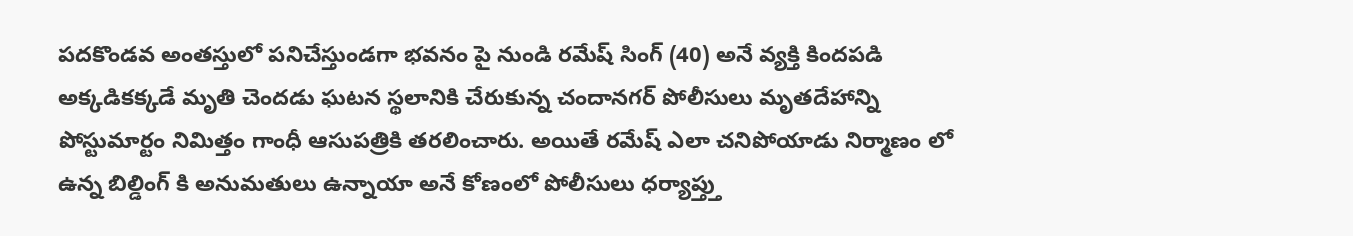పదకొండవ అంతస్తులో పనిచేస్తుండగా భవనం పై నుండి రమేష్ సింగ్ (40) అనే వ్యక్తి కిందపడి అక్కడికక్కడే మృతి చెందడు ఘటన స్థలానికి చేరుకున్న చందానగర్ పోలీసులు మృతదేహాన్ని పోస్టుమార్టం నిమిత్తం గాంధీ ఆసుపత్రికి తరలించారు. అయితే రమేష్ ఎలా చనిపోయాడు నిర్మాణం లో ఉన్న బిల్డింగ్ కి అనుమతులు ఉన్నాయా అనే కోణంలో పోలీసులు ధర్యాప్త్తు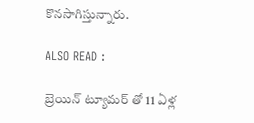కొనసాగిస్తున్నారు.

ALSO READ :

బ్రెయిన్ ట్యూమర్ తో 11 ఏళ్ల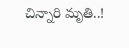చిన్నారి మృతి..!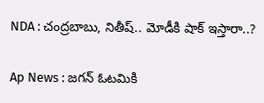NDA : చంద్రబాబు, నితీష్.. మోడీకి షాక్ ఇస్తారా..?

Ap News : జగన్ ఓటమికి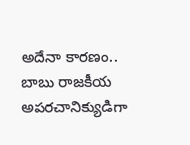అదేనా కారణం.. బాబు రాజకీయ అపరచానిక్యుడిగా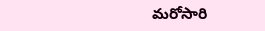మరోసారి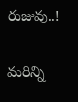రుజువు..!

మరిన్ని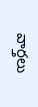వార్తలు